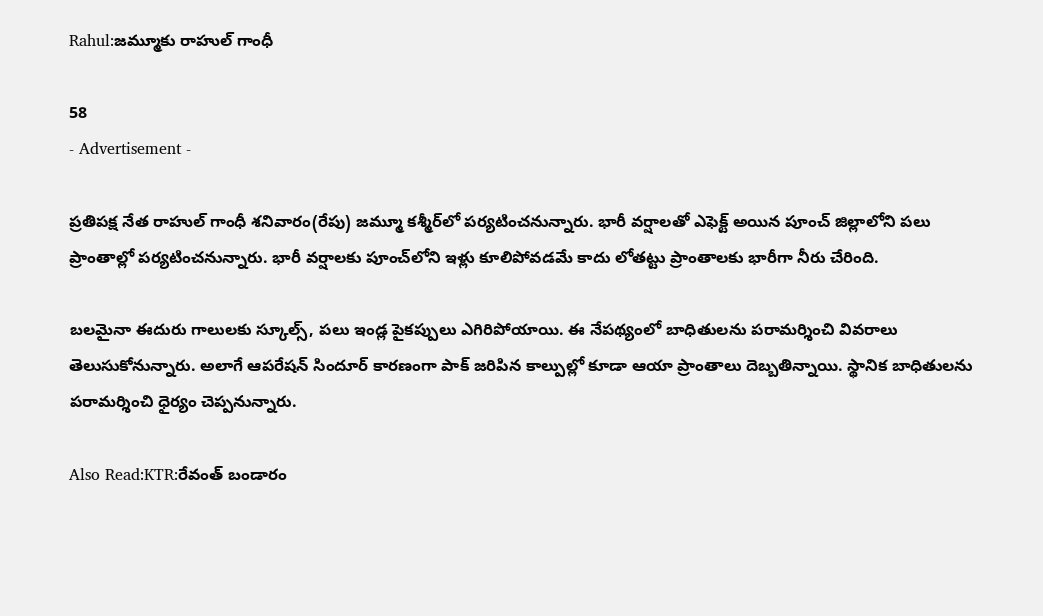Rahul:జమ్మూకు రాహుల్ గాంధీ

58
- Advertisement -

ప్రతిపక్ష నేత రాహుల్ గాంధీ శనివారం(రేపు) జమ్మూ కశ్మీర్‌లో పర్యటించనున్నారు. భారీ వర్షాలతో ఎఫెక్ట్ అయిన పూంచ్ జిల్లాలోని ప‌లు ప్రాంతాల్లో పర్యటించనున్నారు. భారీ వ‌ర్షాల‌కు పూంచ్‌లోని ఇళ్లు కూలిపోవడమే కాదు లోతట్టు ప్రాంతాలకు భారీగా నీరు చేరింది.

బ‌ల‌మైనా ఈదురు గాలులకు స్కూల్స్, ప‌లు ఇండ్ల పైక‌ప్పులు ఎగిరిపోయాయి. ఈ నేపథ్యంలో బాధితులను పరామర్శించి వివరాలు తెలుసుకోనున్నారు. అలాగే ఆపరేష‌న్ సిందూర్ కార‌ణంగా పాక్ జ‌రిపిన కాల్పుల్లో కూడా ఆయా ప్రాంతాలు దెబ్బ‌తిన్నాయి. స్థానిక‌ బాధితుల‌ను పరామర్శించి ధైర్యం చెప్పనున్నారు.

Also Read:KTR:రేవంత్ బండారం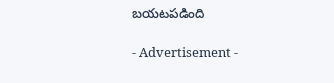బయటపడింది

- Advertisement -